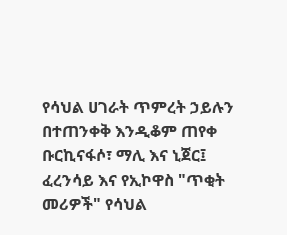የሳህል ሀገራት ጥምረት ኃይሉን በተጠንቀቅ እንዲቆም ጠየቀ ቡርኪናፋሶ፣ ማሊ እና ኒጀር፤ ፈረንሳይ እና የኢኮዋስ "ጥቂት መሪዎች" የሳህል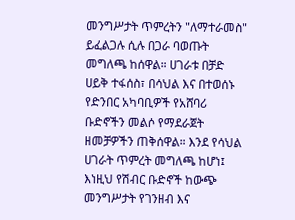መንግሥታት ጥምረትን "ለማተራመስ" ይፈልጋሉ ሲሉ በጋራ ባወጡት መግለጫ ከሰዋል። ሀገራቱ በቻድ ሀይቅ ተፋሰስ፣ በሳህል እና በተወሰኑ የድንበር አካባቢዎች የአሸባሪ ቡድኖችን መልሶ የማደራጀት ዘመቻዎችን ጠቅሰዋል። እንደ የሳህል ሀገራት ጥምረት መግለጫ ከሆነ፤ እነዚህ የሽብር ቡድኖች ከውጭ መንግሥታት የገንዘብ እና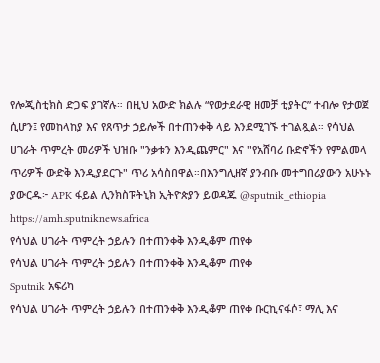የሎጂስቲክስ ድጋፍ ያገኛሉ። በዚህ አውድ ክልሉ “የወታደራዊ ዘመቻ ቲያትር” ተብሎ የታወጀ ሲሆን፤ የመከላከያ እና የጸጥታ ኃይሎች በተጠንቀቅ ላይ እንደሚገኙ ተገልጿል። የሳህል ሀገራት ጥምረት መሪዎች ህዝቡ "ንቃቱን እንዲጨምር" እና "የአሸባሪ ቡድኖችን የምልመላ ጥሪዎች ውድቅ እንዲያደርጉ" ጥሪ አሳስበዋል።በእንግሊዘኛ ያንብቡ መተግበሪያውን አሁኑኑ ያውርዱ፦ APK ፋይል ሊንክስፑትኒክ ኢትዮጵያን ይወዳጁ @sputnik_ethiopia
https://amh.sputniknews.africa
የሳህል ሀገራት ጥምረት ኃይሉን በተጠንቀቅ እንዲቆም ጠየቀ
የሳህል ሀገራት ጥምረት ኃይሉን በተጠንቀቅ እንዲቆም ጠየቀ
Sputnik አፍሪካ
የሳህል ሀገራት ጥምረት ኃይሉን በተጠንቀቅ እንዲቆም ጠየቀ ቡርኪናፋሶ፣ ማሊ እና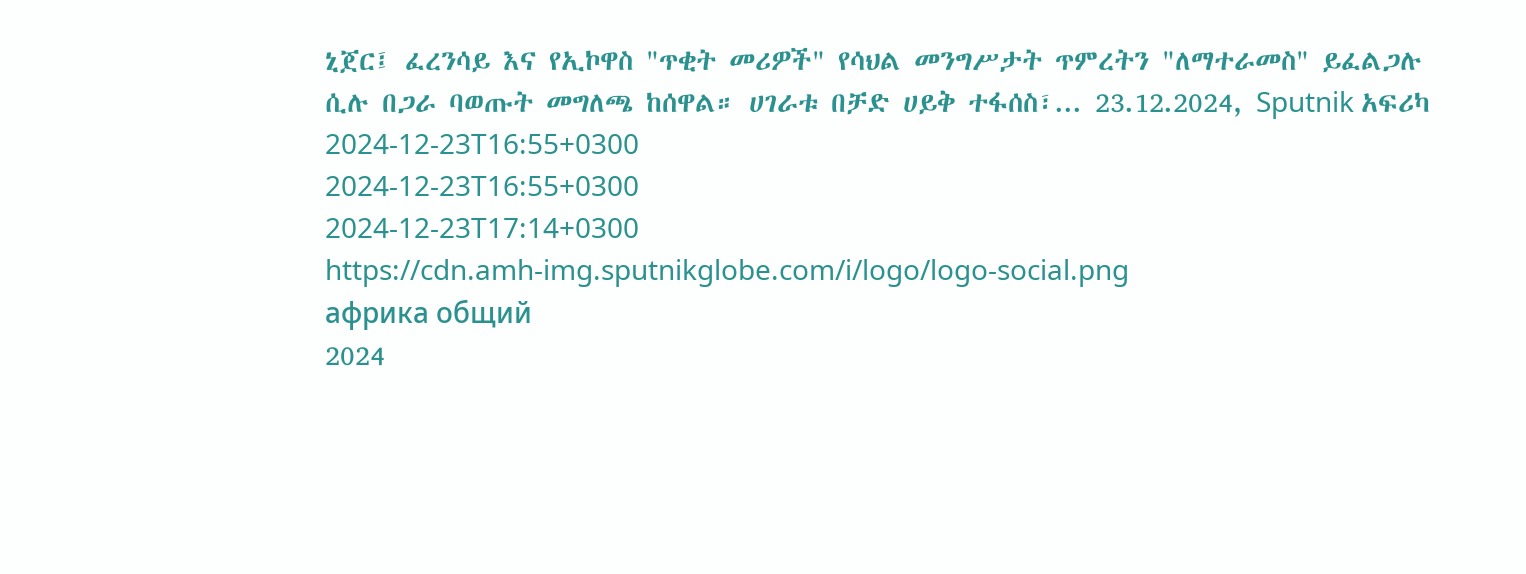ኒጀር፤ ፈረንሳይ እና የኢኮዋስ "ጥቂት መሪዎች" የሳህል መንግሥታት ጥምረትን "ለማተራመስ" ይፈልጋሉ ሲሉ በጋራ ባወጡት መግለጫ ከሰዋል። ሀገራቱ በቻድ ሀይቅ ተፋሰስ፣... 23.12.2024, Sputnik አፍሪካ
2024-12-23T16:55+0300
2024-12-23T16:55+0300
2024-12-23T17:14+0300
https://cdn.amh-img.sputnikglobe.com/i/logo/logo-social.png
африка общий
2024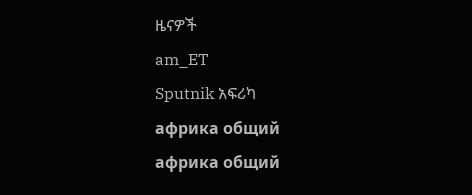ዜናዎች
am_ET
Sputnik አፍሪካ
африка общий
африка общий